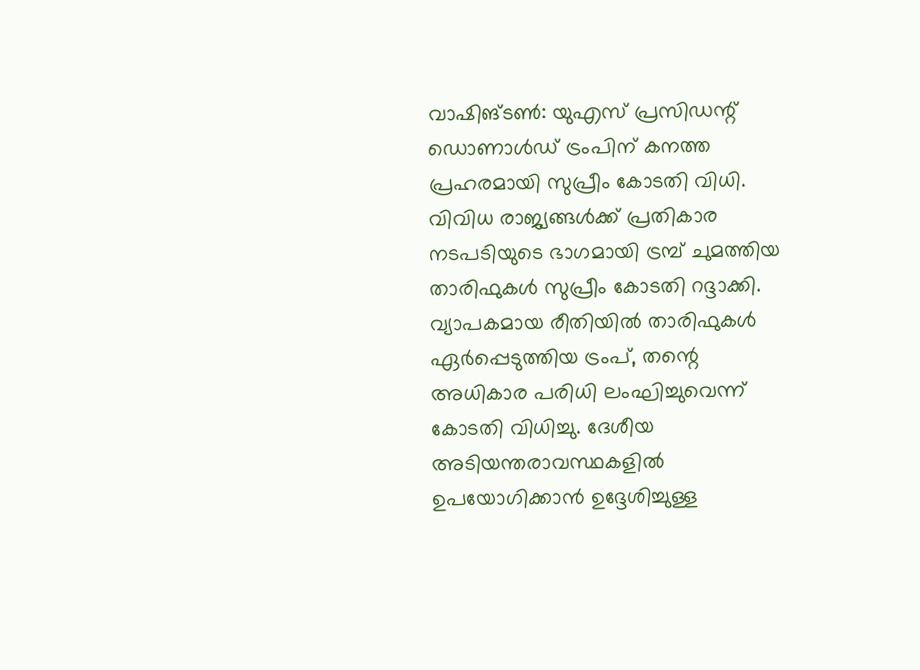വാഷിങ്ടൺ: യുഎസ് പ്രസിഡന്റ് ഡൊണാൾഡ് ട്രംപിന് കനത്ത പ്രഹരമായി സുപ്രീം കോടതി വിധി. വിവിധ രാജ്യങ്ങൾക്ക് പ്രതികാര നടപടിയുടെ ഭാഗമായി ട്രമ്പ് ചുമത്തിയ താരിഫുകൾ സുപ്രീം കോടതി റദ്ദാക്കി.
വ്യാപകമായ രീതിയിൽ താരിഫുകൾ ഏർപ്പെടുത്തിയ ട്രംപ്, തന്റെ അധികാര പരിധി ലംഘിച്ചുവെന്ന് കോടതി വിധിച്ചു. ദേശീയ അടിയന്തരാവസ്ഥകളിൽ ഉപയോഗിക്കാൻ ഉദ്ദേശിച്ചുള്ള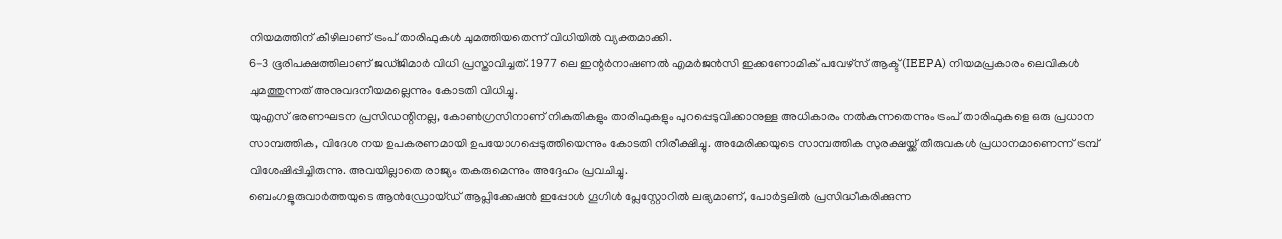നിയമത്തിന് കീഴിലാണ് ട്രംപ് താരിഫുകൾ ചുമത്തിയതെന്ന് വിധിയിൽ വ്യക്തമാക്കി.
6-3 ഭൂരിപക്ഷത്തിലാണ് ജഡ്ജിമാർ വിധി പ്രസ്താവിച്ചത്. 1977 ലെ ഇന്റർനാഷണൽ എമർജൻസി ഇക്കണോമിക് പവേഴ്സ് ആക്ട് (IEEPA) നിയമപ്രകാരം ലെവികൾ ചുമത്തുന്നത് അനുവദനീയമല്ലെന്നും കോടതി വിധിച്ചു.
യുഎസ് ഭരണഘടന പ്രസിഡന്റിനല്ല, കോൺഗ്രസിനാണ് നികുതികളും താരിഫുകളും പുറപ്പെടുവിക്കാനുള്ള അധികാരം നൽകുന്നതെന്നും ട്രംപ് താരിഫുകളെ ഒരു പ്രധാന സാമ്പത്തിക, വിദേശ നയ ഉപകരണമായി ഉപയോഗപ്പെടുത്തിയെന്നും കോടതി നിരീക്ഷിച്ചു. അമേരിക്കയുടെ സാമ്പത്തിക സുരക്ഷയ്ക്ക് തീരുവകൾ പ്രധാനമാണെന്ന് ട്രമ്പ് വിശേഷിപ്പിച്ചിരുന്നു. അവയില്ലാതെ രാജ്യം തകരുമെന്നും അദ്ദേഹം പ്രവചിച്ചു.
ബെംഗളൂരുവാർത്തയുടെ ആൻഡ്രോയ്ഡ് ആപ്ലിക്കേഷൻ ഇപ്പോൾ ഗൂഗിൾ പ്ലേസ്റ്റോറിൽ ലഭ്യമാണ്, പോർട്ടലിൽ പ്രസിദ്ധീകരിക്കുന്ന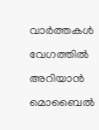വാർത്തകൾ വേഗത്തിൽ അറിയാൻ മൊബൈൽ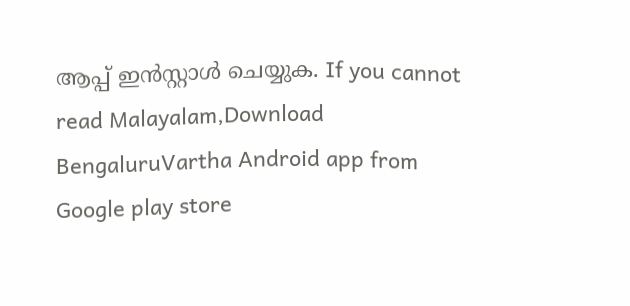ആപ്പ് ഇൻസ്റ്റാൾ ചെയ്യുക. If you cannot read Malayalam,Download BengaluruVartha Android app from Google play store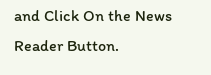and Click On the News Reader Button.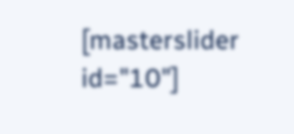[masterslider id="10"]